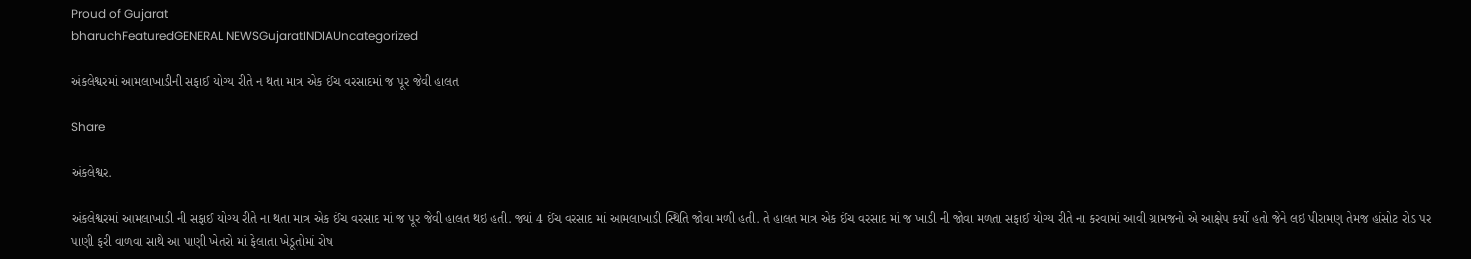Proud of Gujarat
bharuchFeaturedGENERAL NEWSGujaratINDIAUncategorized

અંકલેશ્વરમાં આમલાખાડીની સફાઈ યોગ્ય રીતે ન થતા માત્ર એક ઈંચ વરસાદમાં જ પૂર જેવી હાલત

Share

અંકલેશ્વર.

અંકલેશ્વરમાં આમલાખાડી ની સફાઈ યોગ્ય રીતે ના થતા માત્ર એક ઈંચ વરસાદ માં જ પૂર જેવી હાલત થઇ હતી. જ્યાં 4 ઈંચ વરસાદ માં આમલાખાડી સ્થિતિ જોવા મળી હતી. તે હાલત માત્ર એક ઈંચ વરસાદ માં જ ખાડી ની જોવા મળતા સફાઈ યોગ્ય રીતે ના કરવામાં આવી ગ્રામજનો એ આક્ષેપ કર્યો હતો જેને લઇ પીરામણ તેમજ હાંસોટ રોડ પર પાણી ફરી વાળવા સાથે આ પાણી ખેતરો માં ફેલાતા ખેડૂતોમાં રોષ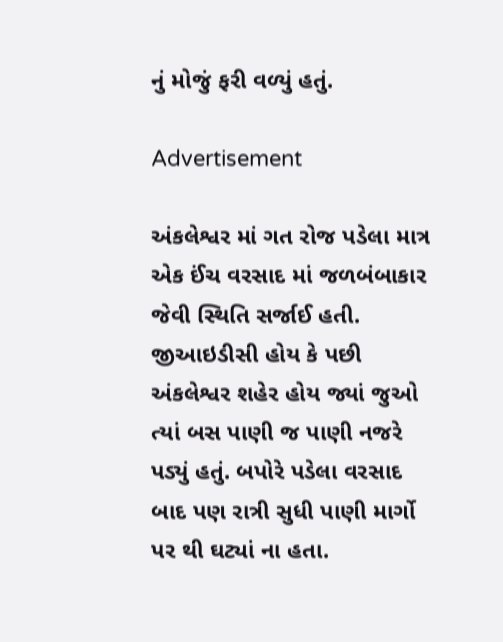નું મોજું ફરી વળ્યું હતું.

Advertisement

અંકલેશ્વર માં ગત રોજ પડેલા માત્ર એક ઈંચ વરસાદ માં જળબંબાકાર જેવી સ્થિતિ સર્જાઈ હતી. જીઆઇડીસી હોય કે પછી અંકલેશ્વર શહેર હોય જ્યાં જુઓ ત્યાં બસ પાણી જ પાણી નજરે પડ્યું હતું. બપોરે પડેલા વરસાદ બાદ પણ રાત્રી સુધી પાણી માર્ગો પર થી ઘટ્યાં ના હતા.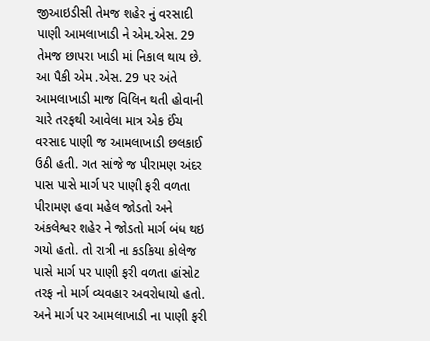જીઆઇડીસી તેમજ શહેર નું વરસાદી પાણી આમલાખાડી ને એમ.એસ. 29 તેમજ છાપરા ખાડી માં નિકાલ થાય છે. આ પૈકી એમ .એસ. 29 પર અંતે આમલાખાડી માજ વિલિન થતી હોવાની ચારે તરફથી આવેલા માત્ર એક ઈંચ વરસાદ પાણી જ આમલાખાડી છલકાઈ ઉઠી હતી. ગત સાંજે જ પીરામણ અંદર પાસ પાસે માર્ગ પર પાણી ફરી વળતા પીરામણ હવા મહેલ જોડતો અને અંકલેશ્વર શહેર ને જોડતો માર્ગ બંધ થઇ ગયો હતો. તો રાત્રી ના કડકિયા કોલેજ પાસે માર્ગ પર પાણી ફરી વળતા હાંસોટ તરફ નો માર્ગ વ્યવહાર અવરોધાયો હતો. અને માર્ગ પર આમલાખાડી ના પાણી ફરી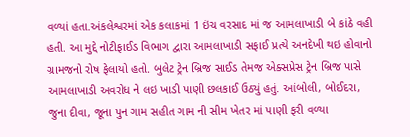વળ્યાં હતા.અંકલેશ્વરમાં એક કલાકમાં 1 ઇંચ વરસાદ માં જ આમલાખાડી બે કાંઠે વહી હતી. આ મુદ્દે નોટીફાઈડ વિભાગ દ્વારા આમલાખાડી સફાઈ પ્રત્યે અનદેખી થઇ હોવાનો ગ્રામજનો રોષ ફેલાયો હતો. બુલેટ ટ્રેન બ્રિજ સાઈડ તેમજ એક્સપ્રેસ ટ્રેન બ્રિજ પાસે આમલાખાડી અવરોધ ને લઇ ખાડી પાણી છલકાઈ ઉઠ્યું હતું. આંબોલી, બોઈદરા, જુના દીવા, જૂના પુન ગામ સહીત ગામ ની સીમ ખેતર માં પાણી ફરી વળ્યા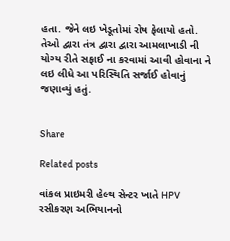હતા. જેને લઇ ખેડૂતોમાં રોષ ફેલાયો હતો. તેઓ દ્વારા તંત્ર દ્વારા દ્વારા આમલાખાડી ની યોગ્ય રીતે સફાઈ ના કરવામાં આવી હોવાના ને લઇ લીધે આ પરિસ્થિતિ સર્જાઈ હોવાનું જણાવ્યું હતું.


Share

Related posts

વાંકલ પ્રાઇમરી હેલ્થ સેન્ટર ખાતે HPV રસીકરણ અભિયાનનો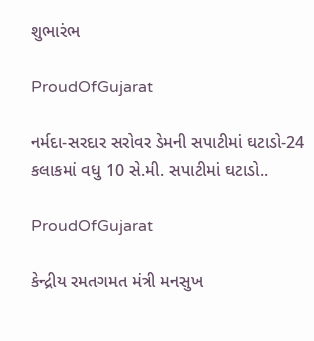શુભારંભ

ProudOfGujarat

નર્મદા-સરદાર સરોવર ડેમની સપાટીમાં ઘટાડો-24 કલાકમાં વધુ 10 સે.મી. સપાટીમાં ઘટાડો..

ProudOfGujarat

કેન્દ્રીય રમતગમત મંત્રી મનસુખ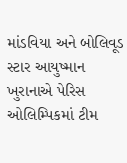માંડવિયા અને બોલિવૂડ સ્ટાર આયુષ્માન ખુરાનાએ પેરિસ ઓલિમ્પિકમાં ટીમ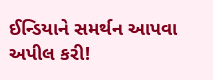ઈન્ડિયાને સમર્થન આપવા અપીલ કરી!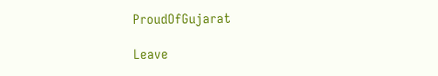ProudOfGujarat

Leave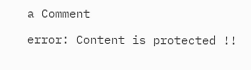a Comment

error: Content is protected !!